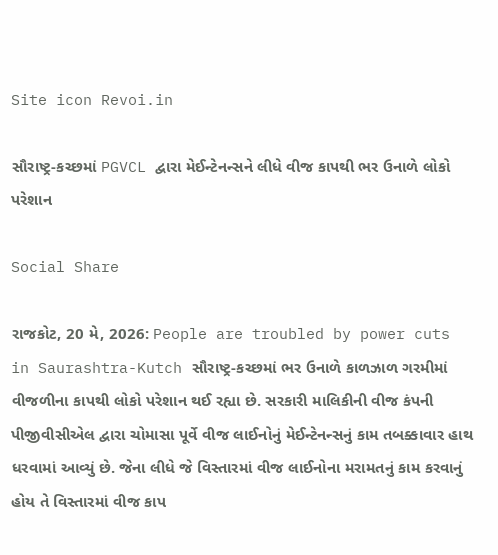Site icon Revoi.in

સૌરાષ્ટ્ર-કચ્છમાં PGVCL દ્વારા મેઈન્ટેનન્સને લીધે વીજ કાપથી ભર ઉનાળે લોકો પરેશાન

Social Share

રાજકોટ, 20 મે, 2026: People are troubled by power cuts in Saurashtra-Kutch સૌરાષ્ટ્ર-કચ્છમાં ભર ઉનાળે કાળઝાળ ગરમીમાં વીજળીના કાપથી લોકો પરેશાન થઈ રહ્યા છે. સરકારી માલિકીની વીજ કંપની પીજીવીસીએલ દ્વારા ચોમાસા પૂર્વે વીજ લાઈનોનું મેઈન્ટેનન્સનું કામ તબક્કાવાર હાથ ધરવામાં આવ્યું છે. જેના લીધે જે વિસ્તારમાં વીજ લાઈનોના મરામતનું કામ કરવાનું હોય તે વિસ્તારમાં વીજ કાપ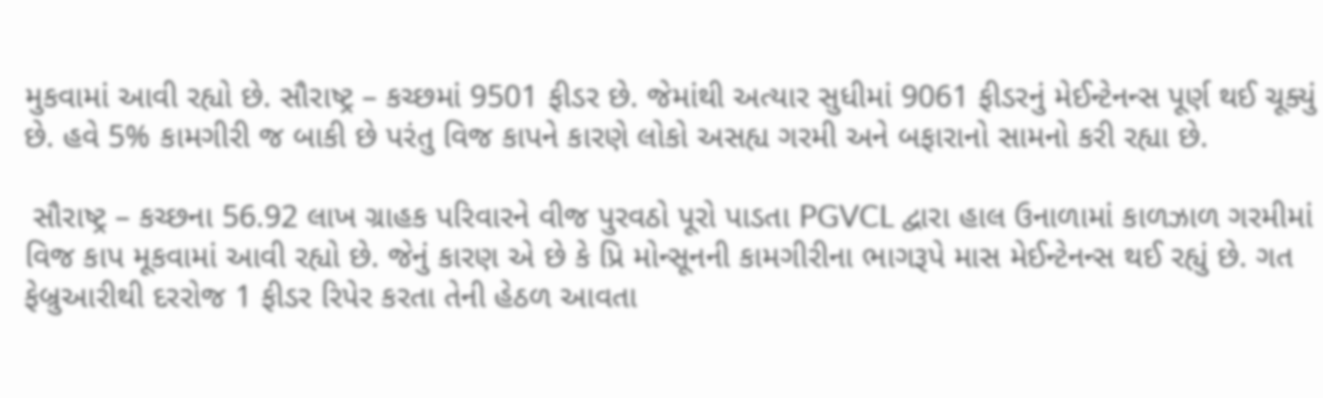મુકવામાં આવી રહ્યો છે. સૌરાષ્ટ્ર – કચ્છમાં 9501 ફીડર છે. જેમાંથી અત્યાર સુધીમાં 9061 ફીડરનું મેઈન્ટેનન્સ પૂર્ણ થઈ ચૂક્યું છે. હવે 5% કામગીરી જ બાકી છે પરંતુ વિજ કાપને કારણે લોકો અસહ્ય ગરમી અને બફારાનો સામનો કરી રહ્યા છે.

 સૌરાષ્ટ્ર – કચ્છના 56.92 લાખ ગ્રાહક પરિવારને વીજ પુરવઠો પૂરો પાડતા PGVCL દ્વારા હાલ ઉનાળામાં કાળઝાળ ગરમીમાં વિજ કાપ મૂકવામાં આવી રહ્યો છે. જેનું કારણ એ છે કે પ્રિ મોન્સૂનની કામગીરીના ભાગરૂપે માસ મેઈન્ટેનન્સ થઈ રહ્યું છે. ગત ફેબ્રુઆરીથી દરરોજ 1 ફીડર રિપેર કરતા તેની હેઠળ આવતા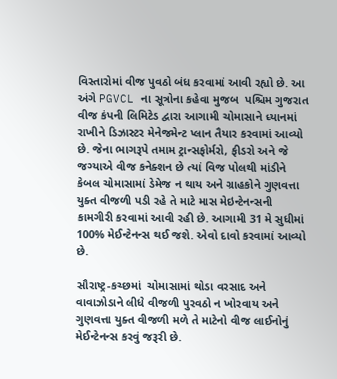વિસ્તારોમાં વીજ પુવઠો બંધ કરવામાં આવી રહ્યો છે. આ અંગે PGVCL ના સૂત્રોના કહેવા મુજબ  પશ્ચિમ ગુજરાત વીજ કંપની લિમિટેડ દ્વારા આગામી ચોમાસાને ધ્યાનમાં રાખીને ડિઝાસ્ટર મેનેજમેન્ટ પ્લાન તૈયાર કરવામાં આવ્યો છે. જેના ભાગરૂપે તમામ ટ્રાન્સફોર્મરો, ફીડરો અને જે જગ્યાએ વીજ કનેક્શન છે ત્યાં વિજ પોલથી માંડીને કેબલ ચોમાસામાં ડેમેજ ન થાય અને ગ્રાહકોને ગુણવત્તા યુક્ત વીજળી પડી રહે તે માટે માસ મેઇન્ટેનન્સની કામગીરી કરવામાં આવી રહી છે. આગામી 31 મે સુધીમાં 100% મેઈન્ટેનન્સ થઈ જશે. એવો દાવો કરવામાં આવ્યો છે.

સૌરાષ્ટ્ર-કચ્છમાં  ચોમાસામાં થોડા વરસાદ અને વાવાઝોડાને લીધે વીજળી પુરવઠો ન ખોરવાય અને ગુણવત્તા યુક્ત વીજળી મળે તે માટેનો વીજ લાઈનોનું મેઈન્ટેનન્સ કરવું જરૂરી છે.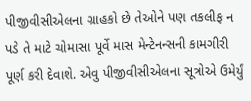પીજીવીસીએલના ગ્રાહકો છે તેઓને પણ તકલીફ ન પડે તે માટે ચોમાસા પૂર્વે માસ મેન્ટેનન્સની કામગીરી પૂર્ણ કરી દેવાશે. એવુ પીજીવીસીએલના સૂત્રોએ ઉમેર્યું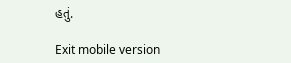હતું.

Exit mobile version